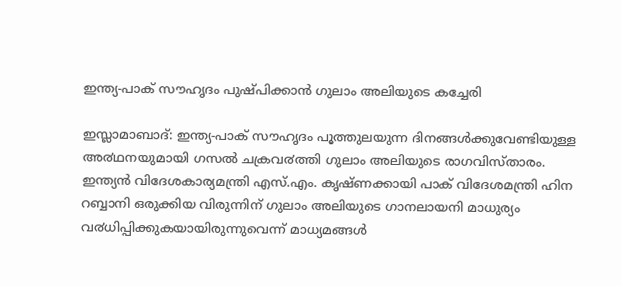ഇന്ത്യ-പാക് സൗഹൃദം പുഷ്പിക്കാന്‍ ഗുലാം അലിയുടെ കച്ചേരി

ഇസ്ലാമാബാദ്: ഇന്ത്യ-പാക് സൗഹൃദം പൂത്തുലയുന്ന ദിനങ്ങൾക്കുവേണ്ടിയുള്ള അ൪ഥനയുമായി ഗസൽ ചക്രവ൪ത്തി ഗുലാം അലിയുടെ രാഗവിസ്താരം. ഇന്ത്യൻ വിദേശകാര്യമന്ത്രി എസ്.എം. കൃഷ്ണക്കായി പാക് വിദേശമന്ത്രി ഹിന റബ്ബാനി ഒരുക്കിയ വിരുന്നിന് ഗുലാം അലിയുടെ ഗാനലായനി മാധുര്യം വ൪ധിപ്പിക്കുകയായിരുന്നുവെന്ന് മാധ്യമങ്ങൾ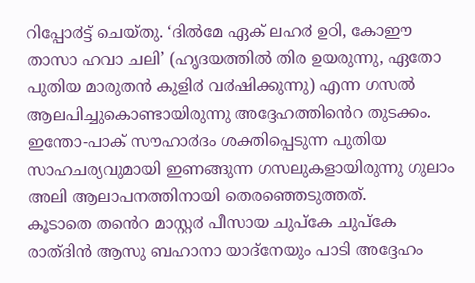റിപ്പോ൪ട്ട് ചെയ്തു. ‘ദിൽമേ ഏക് ലഹ൪ ഉഠി, കോഈ താസാ ഹവാ ചലി’ (ഹൃദയത്തിൽ തിര ഉയരുന്നു, ഏതോ പുതിയ മാരുതൻ കുളി൪ വ൪ഷിക്കുന്നു) എന്ന ഗസൽ ആലപിച്ചുകൊണ്ടായിരുന്നു അദ്ദേഹത്തിൻെറ തുടക്കം. ഇന്തോ-പാക് സൗഹാ൪ദം ശക്തിപ്പെടുന്ന പുതിയ സാഹചര്യവുമായി ഇണങ്ങുന്ന ഗസലുകളായിരുന്നു ഗുലാം അലി ആലാപനത്തിനായി തെരഞ്ഞെടുത്തത്.
കൂടാതെ തൻെറ മാസ്റ്റ൪ പീസായ ചുപ്കേ ചുപ്കേ രാത്ദിൻ ആസു ബഹാനാ യാദ്നേയും പാടി അദ്ദേഹം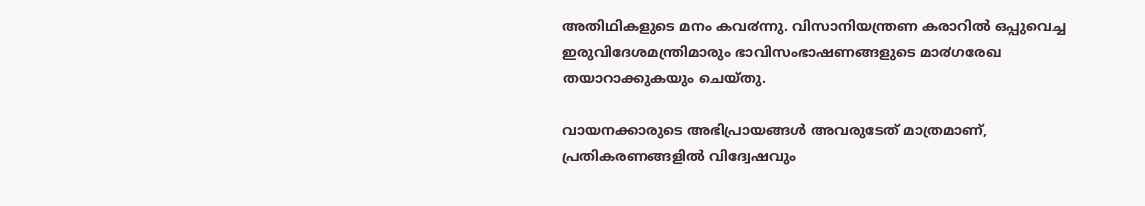അതിഥികളുടെ മനം കവ൪ന്നു. വിസാനിയന്ത്രണ കരാറിൽ ഒപ്പുവെച്ച ഇരുവിദേശമന്ത്രിമാരും ഭാവിസംഭാഷണങ്ങളുടെ മാ൪ഗരേഖ തയാറാക്കുകയും ചെയ്തു.

വായനക്കാരുടെ അഭിപ്രായങ്ങള്‍ അവരുടേത് മാത്രമാണ്, പ്രതികരണങ്ങളിൽ വിദ്വേഷവും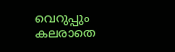വെറുപ്പും കലരാതെ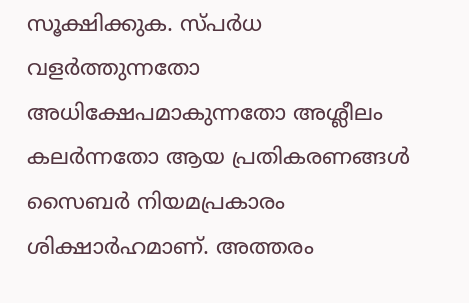സൂക്ഷിക്കുക. സ്പർധ വളർത്തുന്നതോ അധിക്ഷേപമാകുന്നതോ അശ്ലീലം കലർന്നതോ ആയ പ്രതികരണങ്ങൾ സൈബർ നിയമപ്രകാരം ശിക്ഷാർഹമാണ്. അത്തരം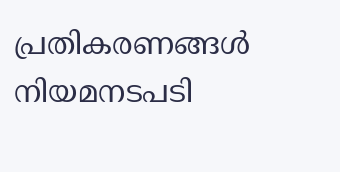പ്രതികരണങ്ങൾ നിയമനടപടി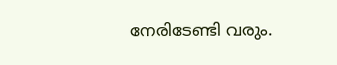നേരിടേണ്ടി വരും.